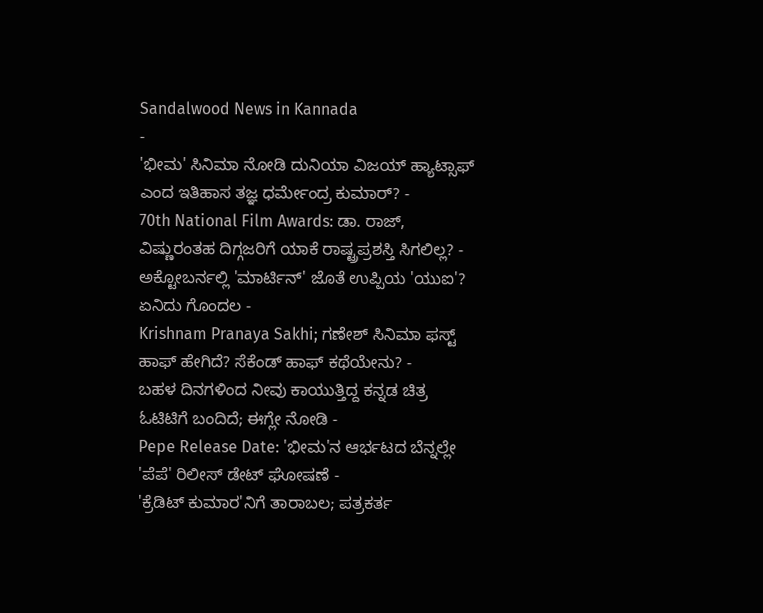Sandalwood News in Kannada
-
'ಭೀಮ' ಸಿನಿಮಾ ನೋಡಿ ದುನಿಯಾ ವಿಜಯ್ ಹ್ಯಾಟ್ಸಾಫ್ ಎಂದ ಇತಿಹಾಸ ತಜ್ಞ ಧರ್ಮೇಂದ್ರ ಕುಮಾರ್? -
70th National Film Awards: ಡಾ. ರಾಜ್, ವಿಷ್ಣುರಂತಹ ದಿಗ್ಗಜರಿಗೆ ಯಾಕೆ ರಾಷ್ಟ್ರಪ್ರಶಸ್ತಿ ಸಿಗಲಿಲ್ಲ? -
ಅಕ್ಟೋಬರ್ನಲ್ಲಿ 'ಮಾರ್ಟಿನ್' ಜೊತೆ ಉಪ್ಪಿಯ 'ಯುಐ'? ಏನಿದು ಗೊಂದಲ -
Krishnam Pranaya Sakhi; ಗಣೇಶ್ ಸಿನಿಮಾ ಫಸ್ಟ್ ಹಾಫ್ ಹೇಗಿದೆ? ಸೆಕೆಂಡ್ ಹಾಫ್ ಕಥೆಯೇನು? -
ಬಹಳ ದಿನಗಳಿಂದ ನೀವು ಕಾಯುತ್ತಿದ್ದ ಕನ್ನಡ ಚಿತ್ರ ಓಟಿಟಿಗೆ ಬಂದಿದೆ; ಈಗ್ಲೇ ನೋಡಿ -
Pepe Release Date: 'ಭೀಮ'ನ ಆರ್ಭಟದ ಬೆನ್ನಲ್ಲೇ 'ಪೆಪೆ' ರಿಲೀಸ್ ಡೇಟ್ ಘೋಷಣೆ -
'ಕ್ರೆಡಿಟ್ ಕುಮಾರ'ನಿಗೆ ತಾರಾಬಲ; ಪತ್ರಕರ್ತ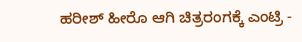ಹರೀಶ್ ಹೀರೊ ಆಗಿ ಚಿತ್ರರಂಗಕ್ಕೆ ಎಂಟ್ರಿ -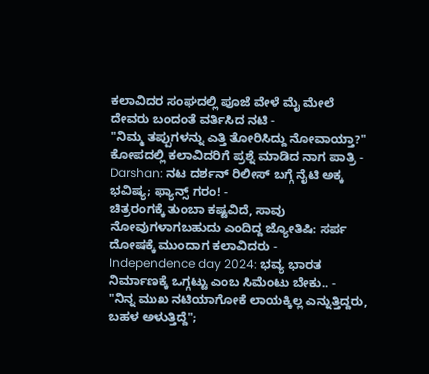ಕಲಾವಿದರ ಸಂಘದಲ್ಲಿ ಪೂಜೆ ವೇಳೆ ಮೈ ಮೇಲೆ ದೇವರು ಬಂದಂತೆ ವರ್ತಿಸಿದ ನಟಿ -
"ನಿಮ್ಮ ತಪ್ಪುಗಳನ್ನು ಎತ್ತಿ ತೋರಿಸಿದ್ದು ನೋವಾಯ್ತಾ?" ಕೋಪದಲ್ಲಿ ಕಲಾವಿದರಿಗೆ ಪ್ರಶ್ನೆ ಮಾಡಿದ ನಾಗ ಪಾತ್ರಿ -
Darshan: ನಟ ದರ್ಶನ್ ರಿಲೀಸ್ ಬಗ್ಗೆ ನೈಟಿ ಅಕ್ಕ ಭವಿಷ್ಯ; ಫ್ಯಾನ್ಸ್ ಗರಂ! -
ಚಿತ್ರರಂಗಕ್ಕೆ ತುಂಬಾ ಕಷ್ಟವಿದೆ, ಸಾವು ನೋವುಗಳಾಗಬಹುದು ಎಂದಿದ್ದ ಜ್ಯೋತಿಷಿ: ಸರ್ಪ ದೋಷಕ್ಕೆ ಮುಂದಾಗ ಕಲಾವಿದರು -
Independence day 2024: ಭವ್ಯ ಭಾರತ ನಿರ್ಮಾಣಕ್ಕೆ ಒಗ್ಗಟ್ಟು ಎಂಬ ಸಿಮೆಂಟು ಬೇಕು.. -
"ನಿನ್ನ ಮುಖ ನಟಿಯಾಗೋಕೆ ಲಾಯಕ್ಕಿಲ್ಲ ಎನ್ನುತ್ತಿದ್ದರು, ಬಹಳ ಅಳುತ್ತಿದ್ದೆ";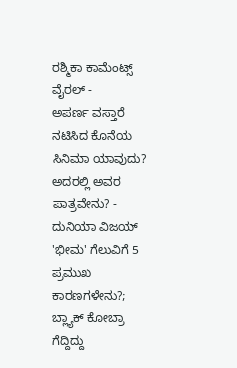ರಶ್ಮಿಕಾ ಕಾಮೆಂಟ್ಸ್ ವೈರಲ್ -
ಅಪರ್ಣ ವಸ್ತಾರೆ ನಟಿಸಿದ ಕೊನೆಯ ಸಿನಿಮಾ ಯಾವುದು? ಅದರಲ್ಲಿ ಅವರ ಪಾತ್ರವೇನು? -
ದುನಿಯಾ ವಿಜಯ್ 'ಭೀಮ' ಗೆಲುವಿಗೆ 5 ಪ್ರಮುಖ ಕಾರಣಗಳೇನು?; ಬ್ಲ್ಯಾಕ್ ಕೋಬ್ರಾ ಗೆದ್ದಿದ್ದು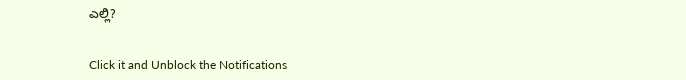ಎಲ್ಲಿ?


Click it and Unblock the Notifications